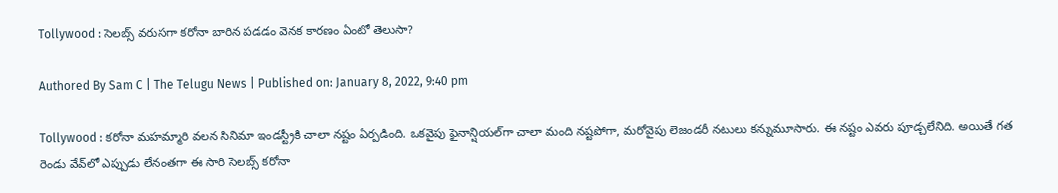Tollywood : సెల‌బ్స్ వ‌రుసగా క‌రోనా బారిన ప‌డ‌డం వెన‌క కార‌ణం ఏంటో తెలుసా?

Authored By Sam C | The Telugu News | Published on: January 8, 2022, 9:40 pm

Tollywood : కరోనా మ‌హ‌మ్మారి వ‌ల‌న సినిమా ఇండ‌స్ట్రీకి చాలా న‌ష్టం ఏర్ప‌డింది. ఒక‌వైపు ఫైనాన్షియ‌ల్‌గా చాలా మంది న‌ష్ట‌పోగా, మ‌రోవైపు లెజండ‌రీ న‌టులు క‌న్నుమూసారు. ఈ న‌ష్టం ఎవ‌రు పూడ్చ‌లేనిది. అయితే గ‌త రెండు వేవ్‌లో ఎప్పుడు లేనంత‌గా ఈ సారి సెల‌బ్స్ క‌రోనా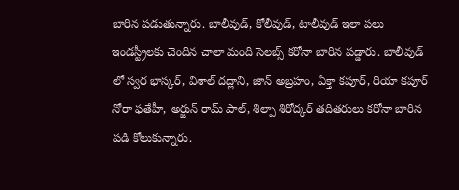బారిన ప‌డుతున్నారు. బాలీవుడ్‌, కోలీవుడ్, టాలీవుడ్ ఇలా ప‌లు ఇండ‌స్ట్రీల‌కు చెందిన చాలా మంది సెల‌బ్స్ క‌రోనా బారిన ప‌డ్డారు. బాలీవుడ్ లో స్వర భాస్కర్, విశాల్ దద్లాని, జాన్ అబ్రహం, ఏక్తా కపూర్, రియా కపూర్ నోరా ఫతేహీ, అర్జున్ రామ్ పాల్, శిల్పా శిరోద్కర్ తదితరులు కరోనా బారిన పడి కోలుకున్నారు.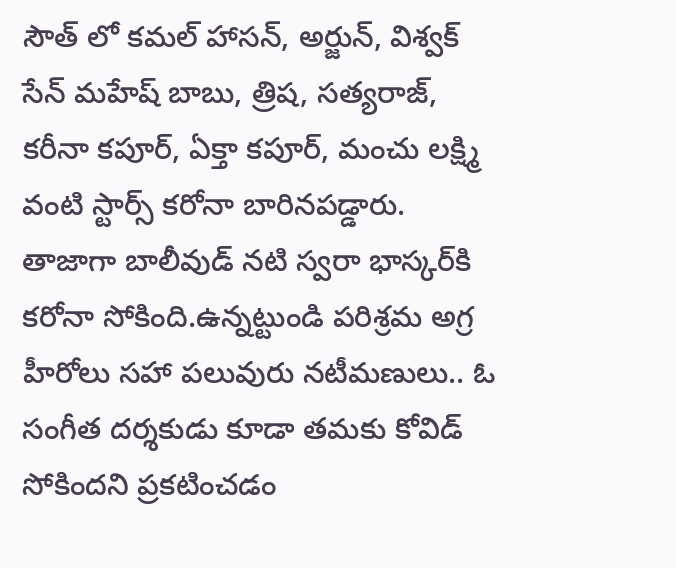సౌత్ లో క‌మ‌ల్ హాస‌న్, అర్జున్, విశ్వక్ సేన్ మహేష్ బాబు, త్రిష, సత్యరాజ్, కరీనా కపూర్, ఏక్తా కపూర్, మంచు లక్ష్మి వంటి స్టార్స్ కరోనా బారినపడ్డారు. తాజాగా బాలీవుడ్ నటి స్వరా భాస్కర్‌కి కరోనా సోకింది.ఉన్నట్టుండి పరిశ్రమ అగ్ర హీరోలు సహా పలువురు నటీమణులు.. ఓ సంగీత దర్శకుడు కూడా తమకు కోవిడ్ సోకిందని ప్రకటించడం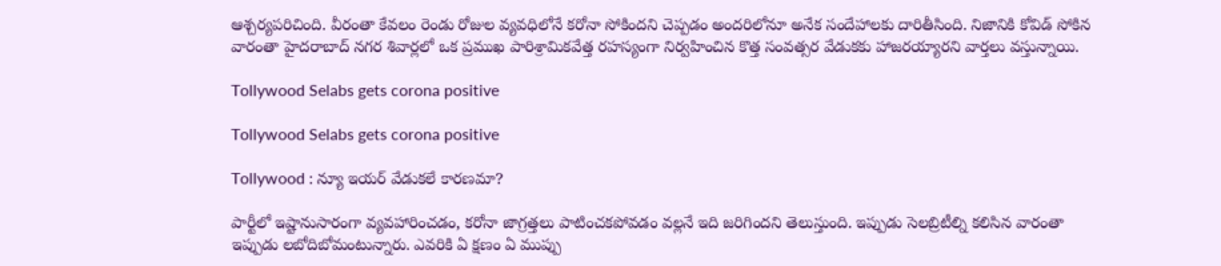ఆశ్చర్యపరిచింది. వీరంతా కేవలం రెండు రోజుల వ్యవధిలోనే కరోనా సోకిందని చెప్పడం అందరిలోనూ అనేక సందేహాలకు దారితీసింది. నిజానికి కోవిడ్ సోకిన వారంతా హైదరాబాద్ నగర శివార్లలో ఒక ప్రముఖ పారిశ్రామికవేత్త రహస్యంగా నిర్వహించిన కొత్త సంవత్సర వేడుకకు హాజరయ్యారని వార్త‌లు వ‌స్తున్నాయి.

Tollywood Selabs gets corona positive

Tollywood Selabs gets corona positive

Tollywood : న్యూ ఇయ‌ర్ వేడుక‌లే కార‌ణ‌మా?

పార్టీలో ఇష్టానుసారంగా వ్య‌వ‌హారించ‌డం, క‌రోనా జాగ్ర‌త్త‌లు పాటించ‌క‌పోవ‌డం వ‌ల్ల‌నే ఇది జ‌రిగింద‌ని తెలుస్తుంది. ఇప్పుడు సెలబ్రిటీల్ని కలిసిన వారంతా ఇప్పుడు లబోదిబోమంటున్నారు. ఎవరికి ఏ క్షణం ఏ ముప్పు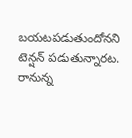బయటపడుతుందోనని టెన్షన్ పడుతున్నారట. రానున్న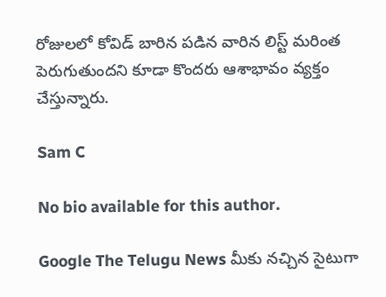రోజుల‌లో కోవిడ్ బారిన ప‌డిన వారిన లిస్ట్ మ‌రింత పెరుగుతుంద‌ని కూడా కొంద‌రు ఆశాభావం వ్య‌క్తం చేస్తున్నారు.

Sam C

No bio available for this author.

Google The Telugu News మీకు నచ్చిన సైటుగా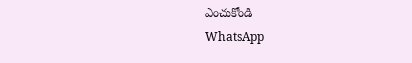ఎంచుకోండి
WhatsApp